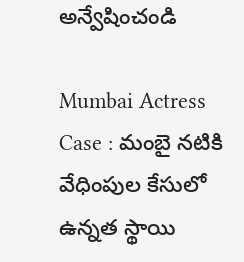అన్వేషించండి

Mumbai Actress Case : మంబై నటికి వేధింపుల కేసులో ఉన్నత స్థాయి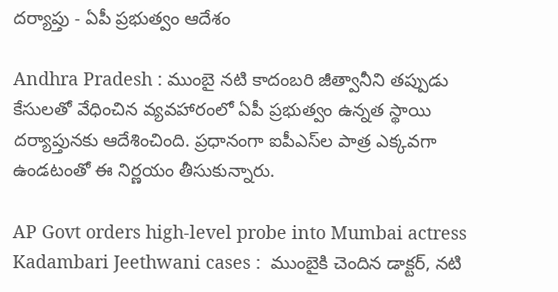దర్యాప్తు - ఏపీ ప్రభుత్వం ఆదేశం

Andhra Pradesh : ముంబై నటి కాదంబరి జీత్వానీని తప్పుడు కేసులతో వేధించిన వ్యవహారంలో ఏపీ ప్రభుత్వం ఉన్నత స్థాయి దర్యాప్తునకు ఆదేశించింది. ప్రధానంగా ఐపీఎస్‌ల పాత్ర ఎక్కవగా ఉండటంతో ఈ నిర్ణయం తీసుకున్నారు.

AP Govt orders high-level probe into Mumbai actress Kadambari Jeethwani cases :  ముంబైకి చెందిన డాక్టర్, నటి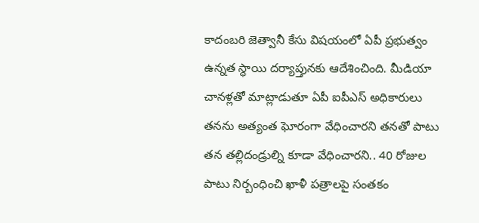కాదంబరి జెత్వానీ కేసు విషయంలో ఏపీ ప్రభుత్వం ఉన్నత స్థాయి దర్యాప్తునకు ఆదేశించింది. మీడియా చానళ్లతో మాట్లాడుతూ ఏపీ ఐపీఎస్ అధికారులు తనను అత్యంత ఘోరంగా వేధించారని తనతో పాటు తన తల్లిదండ్రుల్ని కూడా వేధించారని.. 40 రోజుల పాటు నిర్బంధించి ఖాళీ పత్రాలపై సంతకం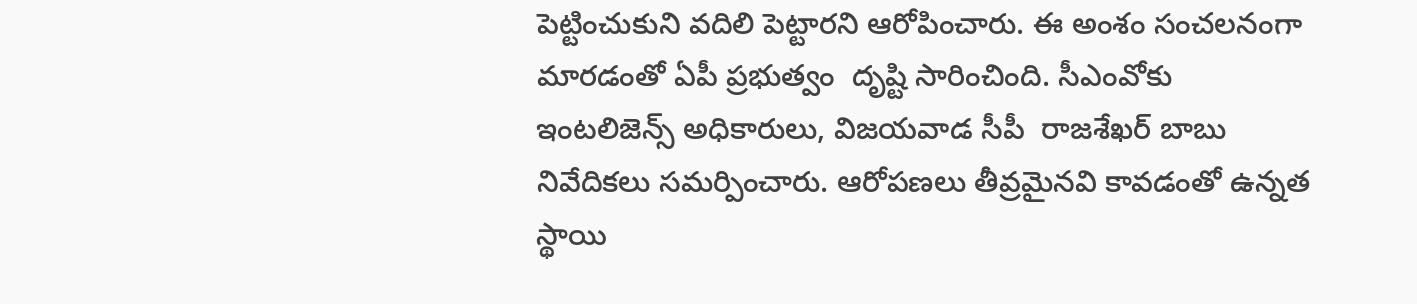పెట్టించుకుని వదిలి పెట్టారని ఆరోపించారు. ఈ అంశం సంచలనంగా మారడంతో ఏపీ ప్రభుత్వం  దృష్టి సారించింది. సీఎంవోకు ఇంటలిజెన్స్ అధికారులు, విజయవాడ సీపీ  రాజశేఖర్ బాబు నివేదికలు సమర్పించారు. ఆరోపణలు తీవ్రమైనవి కావడంతో ఉన్నత స్థాయి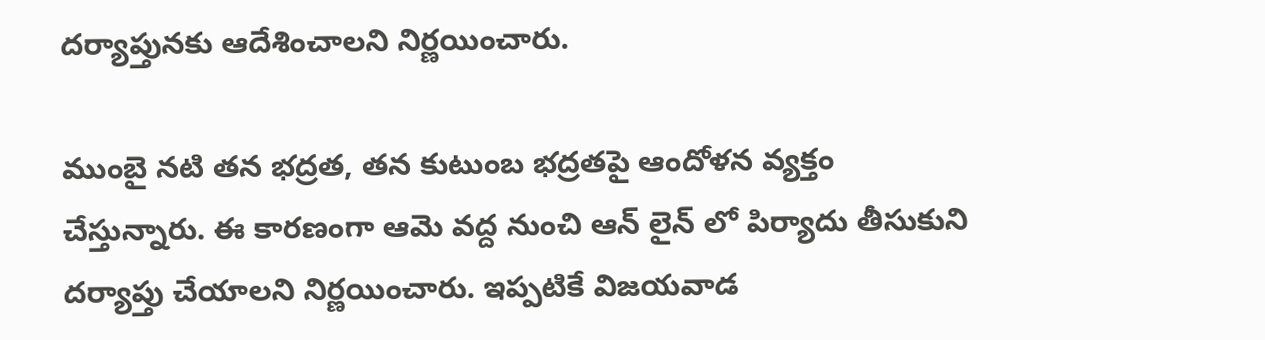దర్యాప్తునకు ఆదేశించాలని నిర్ణయించారు.

ముంబై నటి తన భద్రత, తన కుటుంబ భద్రతపై ఆందోళన వ్యక్తం చేస్తున్నారు. ఈ కారణంగా ఆమె వద్ద నుంచి ఆన్ లైన్ లో పిర్యాదు తీసుకుని దర్యాప్తు చేయాలని నిర్ణయించారు. ఇప్పటికే విజయవాడ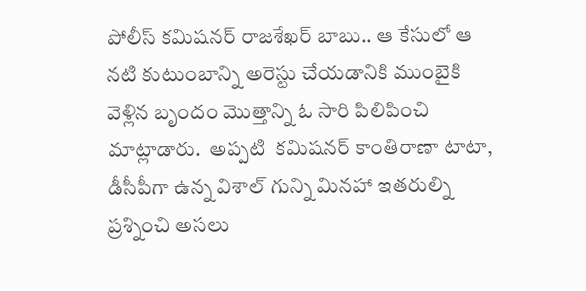పోలీస్ కమిషనర్ రాజశేఖర్ బాబు.. ఆ కేసులో ఆ నటి కుటుంబాన్ని అరెస్టు చేయడానికి ముంబైకి వెళ్లిన బృందం మొత్తాన్ని ఓ సారి పిలిపించి మాట్లాడారు.  అప్పటి  కమిషనర్ కాంతిరాణా టాటా, డీసీపీగా ఉన్న విశాల్ గున్ని మినహా ఇతరుల్ని ప్రశ్నించి అసలు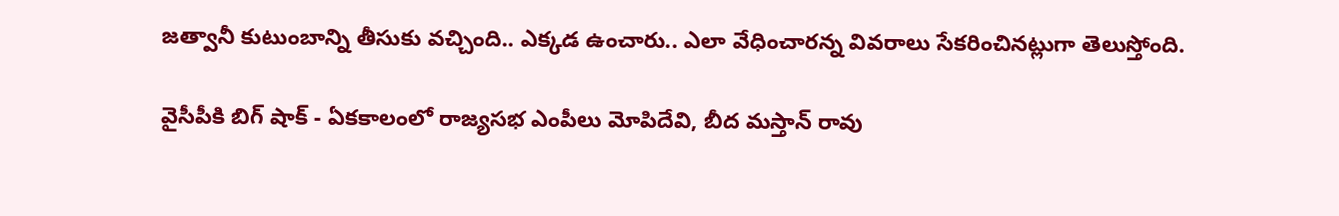జత్వానీ కుటుంబాన్ని తీసుకు వచ్చింది.. ఎక్కడ ఉంచారు.. ఎలా వేధించారన్న వివరాలు సేకరించినట్లుగా తెలుస్తోంది.

వైసీపీకి బిగ్ షాక్ - ఏకకాలంలో రాజ్యసభ ఎంపీలు మోపిదేవి, బీద మస్తాన్ రావు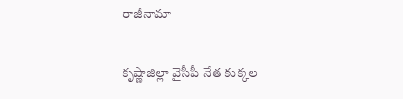రాజీనామా

కృష్ణాజిల్లా వైసీపీ నేత కుక్కల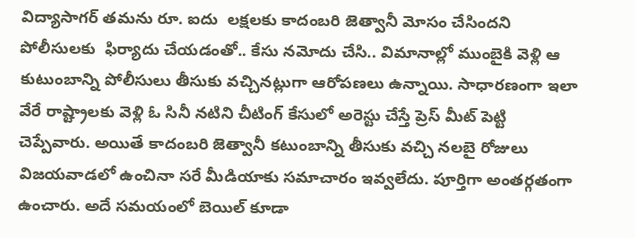విద్యాసాగర్ తమను రూ. ఐదు  లక్షలకు కాదంబరి జెత్వానీ మోసం చేసిందని  పోలీసులకు  ఫిర్యాదు చేయడంతో.. కేసు నమోదు చేసి.. విమానాల్లో ముంబైకి వెళ్లి ఆ కుటుంబాన్ని పోలీసులు తీసుకు వచ్చినట్లుగా ఆరోపణలు ఉన్నాయి. సాధారణంగా ఇలా వేరే రాష్ట్రాలకు వెళ్లి ఓ సినీ నటిని చీటింగ్ కేసులో అరెస్టు చేస్తే ప్రెస్ మీట్ పెట్టి చెప్పేవారు. అయితే కాదంబరి జెత్వానీ కటుంబాన్ని తీసుకు వచ్చి నలబై రోజులు విజయవాడలో ఉంచినా సరే మీడియాకు సమాచారం ఇవ్వలేదు. పూర్తిగా అంతర్గతంగా ఉంచారు. అదే సమయంలో బెయిల్ కూడా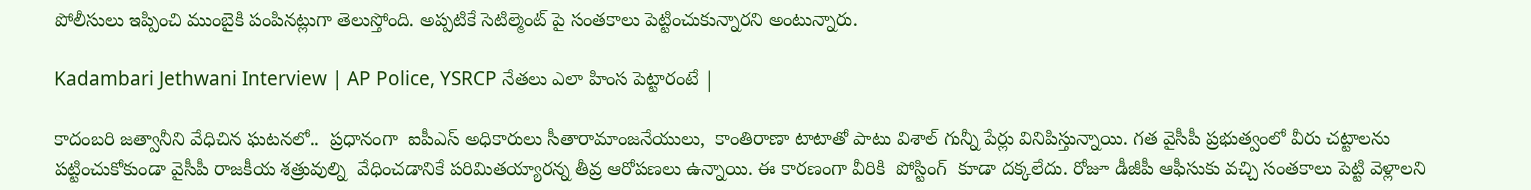పోలీసులు ఇప్పించి ముంబైకి పంపినట్లుగా తెలుస్తోంది. అప్పటికే సెటిల్మెంట్ పై సంతకాలు పెట్టించుకున్నారని అంటున్నారు.

Kadambari Jethwani Interview | AP Police, YSRCP నేతలు ఎలా హింస పెట్టారంటే |

కాదంబరి జత్వానీని వేధిచిన ఘటనలో..  ప్రధానంగా  ఐపీఎస్ అధికారులు సీతారామాంజనేయులు,  కాంతిరాణా టాటాతో పాటు విశాల్ గున్నీ పేర్లు వినిపిస్తున్నాయి. గత వైసీపీ ప్రభుత్వంలో వీరు చట్టాలను పట్టించుకోకుండా వైసీపీ రాజకీయ శత్రువుల్ని  వేధించడానికే పరిమితయ్యారన్న తీవ్ర ఆరోపణలు ఉన్నాయి. ఈ కారణంగా వీరికి  పోస్టింగ్  కూడా దక్కలేదు. రోజూ డీజీపీ ఆఫీసుకు వచ్చి సంతకాలు పెట్టి వెళ్లాలని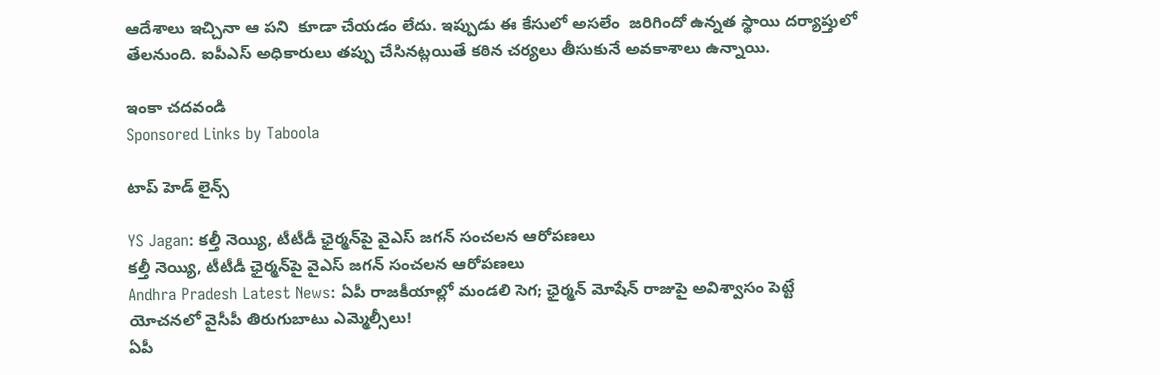ఆదేశాలు ఇచ్చినా ఆ పని  కూడా చేయడం లేదు. ఇప్పుడు ఈ కేసులో అసలేం  జరిగిందో ఉన్నత స్థాయి దర్యాప్తులో తేలనుంది. ఐపీఎస్ అధికారులు తప్పు చేసినట్లయితే కఠిన చర్యలు తీసుకునే అవకాశాలు ఉన్నాయి.

ఇంకా చదవండి
Sponsored Links by Taboola

టాప్ హెడ్ లైన్స్

YS Jagan: కల్తీ నెయ్యి, టీటీడీ ఛైర్మన్‌పై వైఎస్ జగన్ సంచలన ఆరోపణలు
కల్తీ నెయ్యి, టీటీడీ ఛైర్మన్‌పై వైఎస్ జగన్ సంచలన ఆరోపణలు
Andhra Pradesh Latest News: ఏపీ రాజకీయాల్లో మండలి సెగ; ఛైర్మన్‌ మోషేన్‌ రాజుపై అవిశ్వాసం పెట్టే యోచనలో వైసీపీ తిరుగుబాటు ఎమ్మెల్సీలు!
ఏపీ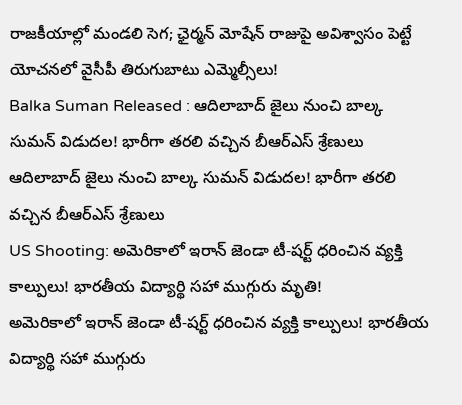రాజకీయాల్లో మండలి సెగ; ఛైర్మన్‌ మోషేన్‌ రాజుపై అవిశ్వాసం పెట్టే యోచనలో వైసీపీ తిరుగుబాటు ఎమ్మెల్సీలు!
Balka Suman Released : ఆదిలాబాద్ జైలు నుంచి బాల్క సుమన్ విడుదల! భారీగా తరలి వచ్చిన బీఆర్‌ఎస్‌ శ్రేణులు
ఆదిలాబాద్ జైలు నుంచి బాల్క సుమన్ విడుదల! భారీగా తరలి వచ్చిన బీఆర్‌ఎస్‌ శ్రేణులు
US Shooting: అమెరికాలో ఇరాన్ జెండా టీ-షర్ట్ ధరించిన వ్యక్తి కాల్పులు! భారతీయ విద్యార్థి సహా ముగ్గురు మృతి!
అమెరికాలో ఇరాన్ జెండా టీ-షర్ట్ ధరించిన వ్యక్తి కాల్పులు! భారతీయ విద్యార్థి సహా ముగ్గురు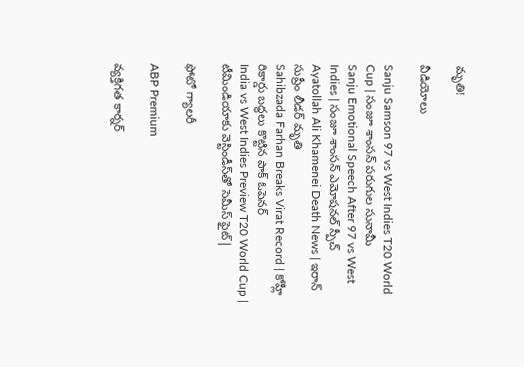మృతి!

వీడియోలు

Sanju Samson 97 vs West Indies T20 World Cup | సంజూ శాంసన్ పరుగుల సునామీ
Sanju Emotional Speech After 97 vs West Indies | సంజూ శాంసన్ ఎమోషనల్ స్పీచ్
Ayatollah Ali Khamenei Death News | ఇరాన్ సుప్రీం లీడర్ మృతి
Sahibzada Farhan Breaks Virat Record | కోహ్లీ రికార్డు బద్ధలు కొట్టిన పాక్ ఓపెనర్
India vs West Indies Preview T20 World Cup | టీమిండియాకు వెస్టిండీస్‌తో సెమీస్ ఫైట్|

ఫోటో గ్యాలరీ

ABP Premium

వ్యక్తిగత కార్నర్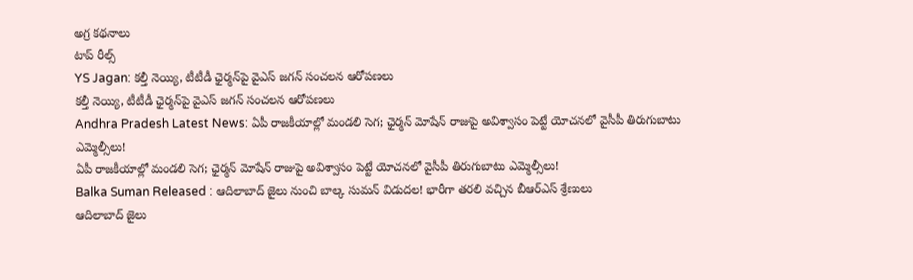అగ్ర కథనాలు
టాప్ రీల్స్
YS Jagan: కల్తీ నెయ్యి, టీటీడీ ఛైర్మన్‌పై వైఎస్ జగన్ సంచలన ఆరోపణలు
కల్తీ నెయ్యి, టీటీడీ ఛైర్మన్‌పై వైఎస్ జగన్ సంచలన ఆరోపణలు
Andhra Pradesh Latest News: ఏపీ రాజకీయాల్లో మండలి సెగ; ఛైర్మన్‌ మోషేన్‌ రాజుపై అవిశ్వాసం పెట్టే యోచనలో వైసీపీ తిరుగుబాటు ఎమ్మెల్సీలు!
ఏపీ రాజకీయాల్లో మండలి సెగ; ఛైర్మన్‌ మోషేన్‌ రాజుపై అవిశ్వాసం పెట్టే యోచనలో వైసీపీ తిరుగుబాటు ఎమ్మెల్సీలు!
Balka Suman Released : ఆదిలాబాద్ జైలు నుంచి బాల్క సుమన్ విడుదల! భారీగా తరలి వచ్చిన బీఆర్‌ఎస్‌ శ్రేణులు
ఆదిలాబాద్ జైలు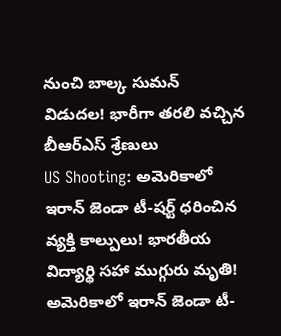నుంచి బాల్క సుమన్ విడుదల! భారీగా తరలి వచ్చిన బీఆర్‌ఎస్‌ శ్రేణులు
US Shooting: అమెరికాలో ఇరాన్ జెండా టీ-షర్ట్ ధరించిన వ్యక్తి కాల్పులు! భారతీయ విద్యార్థి సహా ముగ్గురు మృతి!
అమెరికాలో ఇరాన్ జెండా టీ-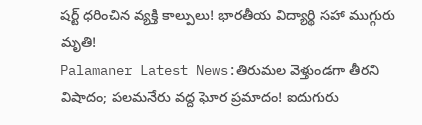షర్ట్ ధరించిన వ్యక్తి కాల్పులు! భారతీయ విద్యార్థి సహా ముగ్గురు మృతి!
Palamaner Latest News:తిరుమల వెళ్తుండగా తీరని విషాదం; పలమనేరు వద్ద ఘోర ప్రమాదం! ఐదుగురు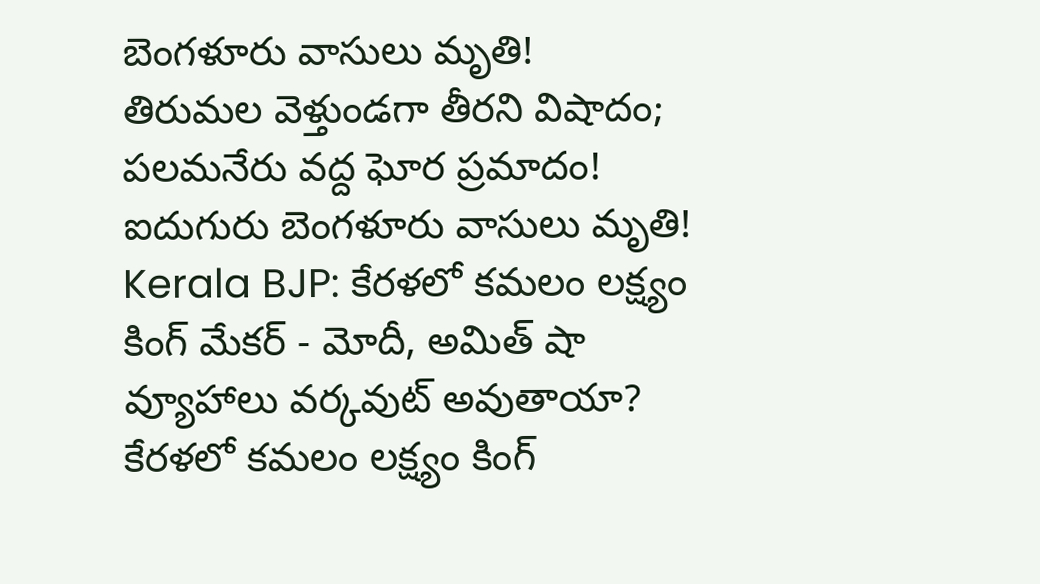బెంగళూరు వాసులు మృతి!
తిరుమల వెళ్తుండగా తీరని విషాదం; పలమనేరు వద్ద ఘోర ప్రమాదం! ఐదుగురు బెంగళూరు వాసులు మృతి!
Kerala BJP: కేరళలో కమలం లక్ష్యం కింగ్ మేకర్ - మోదీ, అమిత్ షా వ్యూహాలు వర్కవుట్ అవుతాయా?
కేరళలో కమలం లక్ష్యం కింగ్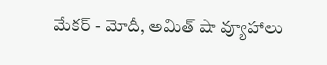మేకర్ - మోదీ, అమిత్ షా వ్యూహాలు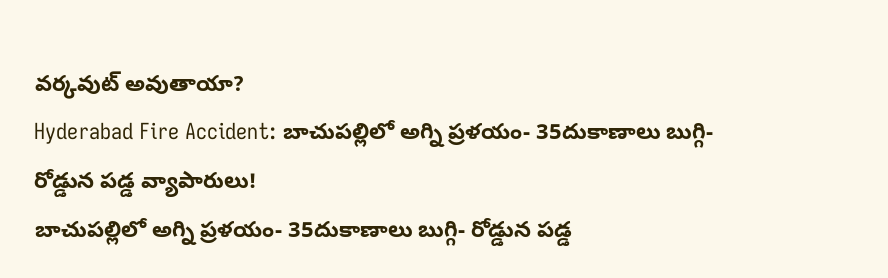వర్కవుట్ అవుతాయా?
Hyderabad Fire Accident: బాచుపల్లిలో అగ్ని ప్రళయం- 35దుకాణాలు బుగ్గి- రోడ్డున పడ్డ వ్యాపారులు!
బాచుపల్లిలో అగ్ని ప్రళయం- 35దుకాణాలు బుగ్గి- రోడ్డున పడ్డ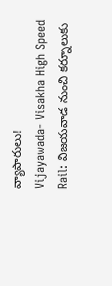వ్యాపారులు!
Vijayawada- Visakha High Speed Rail: విజయవాడ నుంచి కర్నూలుకు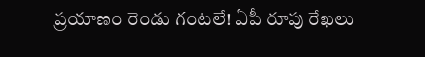ప్రయాణం రెండు గంటలే! ఏపీ రూపు రేఖలు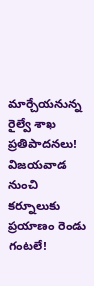మార్చేయనున్న రైల్వే శాఖ ప్రతిపాదనలు!
విజయవాడ నుంచి కర్నూలుకు ప్రయాణం రెండు గంటలే!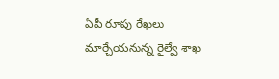ఏపీ రూపు రేఖలు మార్చేయనున్న రైల్వే శాఖ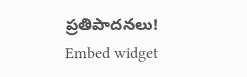ప్రతిపాదనలు!
Embed widget